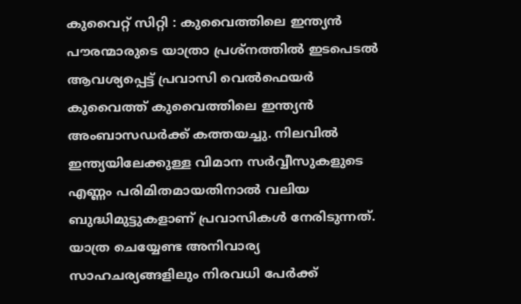കുവൈറ്റ് സിറ്റി : കുവൈത്തിലെ ഇന്ത്യൻ പൗരന്മാരുടെ യാത്രാ പ്രശ്നത്തിൽ ഇടപെടൽ ആവശ്യപ്പെട്ട് പ്രവാസി വെൽഫെയർ കുവൈത്ത് കുവൈത്തിലെ ഇന്ത്യൻ അംബാസഡർക്ക് കത്തയച്ചു. നിലവിൽ ഇന്ത്യയിലേക്കുള്ള വിമാന സർവ്വീസുകളുടെ എണ്ണം പരിമിതമായതിനാൽ വലിയ ബുദ്ധിമുട്ടുകളാണ് പ്രവാസികൾ നേരിടുന്നത്. യാത്ര ചെയ്യേണ്ട അനിവാര്യ സാഹചര്യങ്ങളിലും നിരവധി പേർക്ക്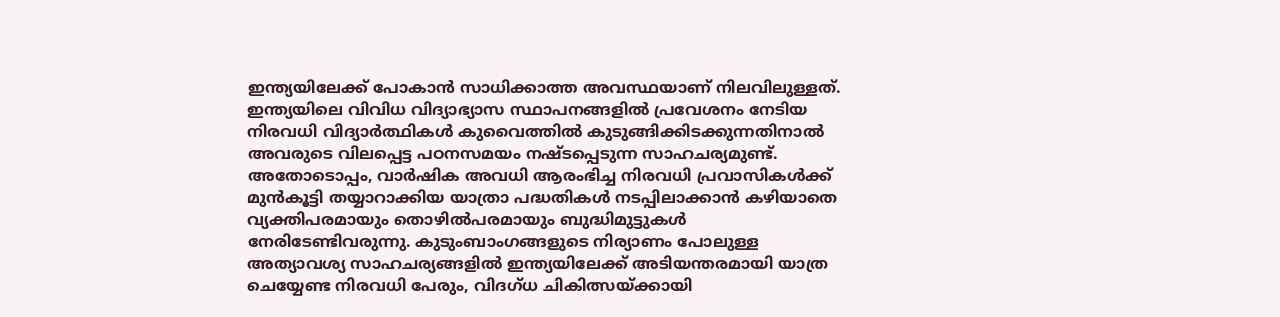ഇന്ത്യയിലേക്ക് പോകാൻ സാധിക്കാത്ത അവസ്ഥയാണ് നിലവിലുള്ളത്. ഇന്ത്യയിലെ വിവിധ വിദ്യാഭ്യാസ സ്ഥാപനങ്ങളിൽ പ്രവേശനം നേടിയ നിരവധി വിദ്യാർത്ഥികൾ കുവൈത്തിൽ കുടുങ്ങിക്കിടക്കുന്നതിനാൽ അവരുടെ വിലപ്പെട്ട പഠനസമയം നഷ്ടപ്പെടുന്ന സാഹചര്യമുണ്ട്.
അതോടൊപ്പം, വാർഷിക അവധി ആരംഭിച്ച നിരവധി പ്രവാസികൾക്ക് മുൻകൂട്ടി തയ്യാറാക്കിയ യാത്രാ പദ്ധതികൾ നടപ്പിലാക്കാൻ കഴിയാതെ വ്യക്തിപരമായും തൊഴിൽപരമായും ബുദ്ധിമുട്ടുകൾ നേരിടേണ്ടിവരുന്നു. കുടുംബാംഗങ്ങളുടെ നിര്യാണം പോലുള്ള അത്യാവശ്യ സാഹചര്യങ്ങളിൽ ഇന്ത്യയിലേക്ക് അടിയന്തരമായി യാത്ര ചെയ്യേണ്ട നിരവധി പേരും, വിദഗ്ധ ചികിത്സയ്ക്കായി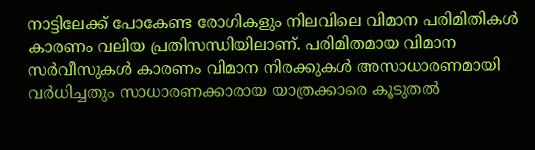നാട്ടിലേക്ക് പോകേണ്ട രോഗികളും നിലവിലെ വിമാന പരിമിതികൾ കാരണം വലിയ പ്രതിസന്ധിയിലാണ്. പരിമിതമായ വിമാന സർവീസുകൾ കാരണം വിമാന നിരക്കുകൾ അസാധാരണമായി വർധിച്ചതും സാധാരണക്കാരായ യാത്രക്കാരെ കൂടുതൽ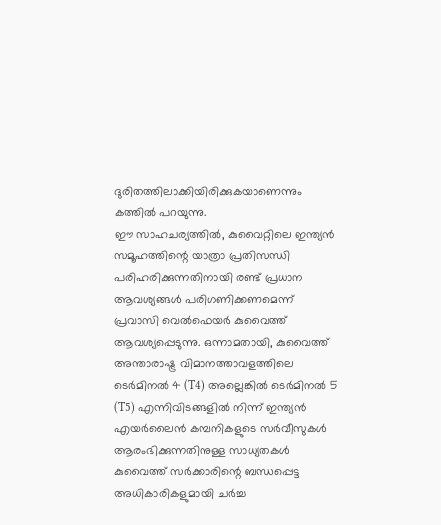ദുരിതത്തിലാക്കിയിരിക്കുകയാണെന്നും കത്തിൽ പറയുന്നു.
ഈ സാഹചര്യത്തിൽ, കുവൈറ്റിലെ ഇന്ത്യൻ സമൂഹത്തിന്റെ യാത്രാ പ്രതിസന്ധി പരിഹരിക്കുന്നതിനായി രണ്ട് പ്രധാന ആവശ്യങ്ങൾ പരിഗണിക്കണമെന്ന് പ്രവാസി വെൽഫെയർ കുവൈത്ത് ആവശ്യപ്പെടുന്നു. ഒന്നാമതായി, കുവൈത്ത് അന്താരാഷ്ട്ര വിമാനത്താവളത്തിലെ ടെർമിനൽ 4 (T4) അല്ലെങ്കിൽ ടെർമിനൽ 5 (T5) എന്നിവിടങ്ങളിൽ നിന്ന് ഇന്ത്യൻ എയർലൈൻ കമ്പനികളുടെ സർവീസുകൾ ആരംഭിക്കുന്നതിനുള്ള സാധ്യതകൾ കുവൈത്ത് സർക്കാരിന്റെ ബന്ധപ്പെട്ട അധികാരികളുമായി ചർച്ച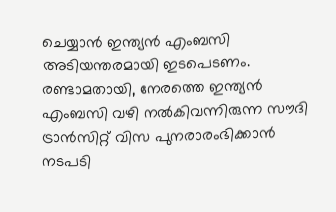ചെയ്യാൻ ഇന്ത്യൻ എംബസി അടിയന്തരമായി ഇടപെടണം. രണ്ടാമതായി, നേരത്തെ ഇന്ത്യൻ എംബസി വഴി നൽകിവന്നിരുന്ന സൗദി ട്രാൻസിറ്റ് വിസ പുനരാരംഭിക്കാൻ നടപടി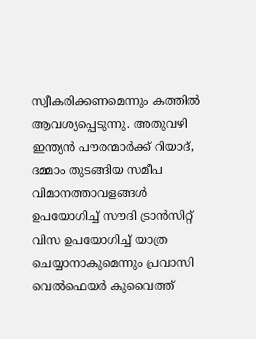സ്വീകരിക്കണമെന്നും കത്തിൽ ആവശ്യപ്പെടുന്നു. അതുവഴി ഇന്ത്യൻ പൗരന്മാർക്ക് റിയാദ്, ദമ്മാം തുടങ്ങിയ സമീപ വിമാനത്താവളങ്ങൾ ഉപയോഗിച്ച് സൗദി ട്രാൻസിറ്റ് വിസ ഉപയോഗിച്ച് യാത്ര ചെയ്യാനാകുമെന്നും പ്രവാസി വെൽഫെയർ കുവൈത്ത്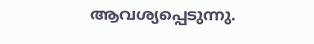ആവശ്യപ്പെടുന്നു.